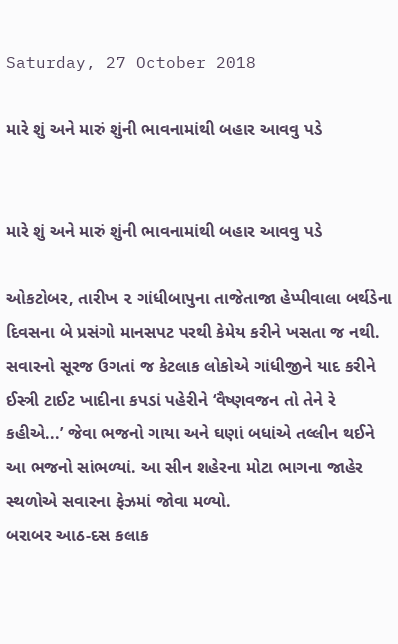Saturday, 27 October 2018

મારે શું અને મારું શુંની ભાવનામાંથી બહાર આવવુ પડે


મારે શું અને મારું શુંની ભાવનામાંથી બહાર આવવુ પડે

ઓકટોબર, તારીખ ૨ ગાંધીબાપુના તાજેતાજા હેપ્પીવાલા બર્થડેના દિવસના બે પ્રસંગો માનસપટ પરથી કેમેય કરીને ખસતા જ નથી. સવારનો સૂરજ ઉગતાં જ કેટલાક લોકોએ ગાંધીજીને યાદ કરીને ઈસ્ત્રી ટાઈટ ખાદીના કપડાં પહેરીને ‘વૈષ્ણવજન તો તેને રે કહીએ...’ જેવા ભજનો ગાયા અને ઘણાં બધાંએ તલ્લીન થઈને આ ભજનો સાંભળ્યાં. આ સીન શહેરના મોટા ભાગના જાહેર સ્થળોએ સવારના ફેઝમાં જોવા મળ્યો.
બરાબર આઠ-દસ કલાક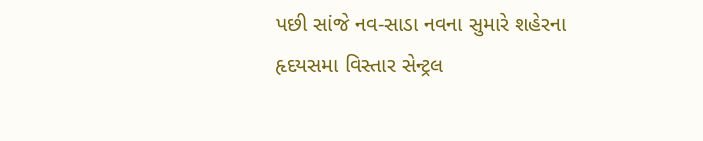પછી સાંજે નવ-સાડા નવના સુમારે શહેરના હૃદયસમા વિસ્તાર સેન્ટ્રલ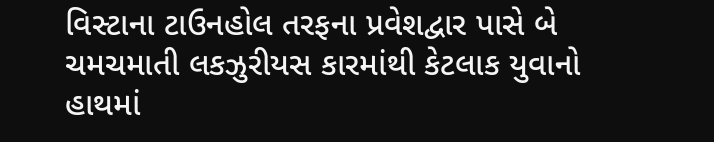વિસ્ટાના ટાઉનહોલ તરફના પ્રવેશદ્વાર પાસે બે ચમચમાતી લકઝુરીયસ કારમાંથી કેટલાક યુવાનો હાથમાં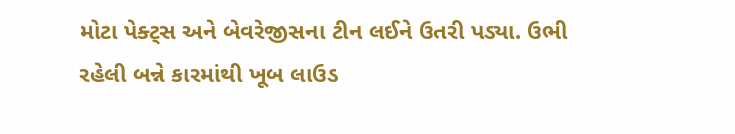મોટા પેક્ટ્સ અને બેવરેજીસના ટીન લઈને ઉતરી પડ્યા. ઉભી રહેલી બન્ને કારમાંથી ખૂબ લાઉડ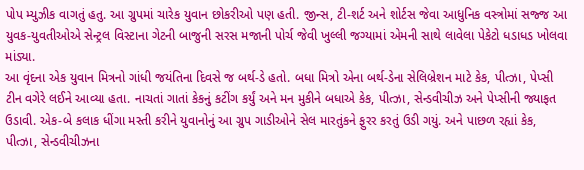પોપ મ્યુઝીક વાગતું હતુ. આ ગ્રુપમાં ચારેક યુવાન છોકરીઓ પણ હતી. જીન્સ, ટી-શર્ટ અને શોર્ટસ જેવા આધુનિક વસ્ત્રોમાં સજ્જ આ યુવક-યુવતીઓએ સેન્ટ્રલ વિસ્ટાના ગેટની બાજુની સરસ મજાની પોર્ચ જેવી ખુલ્લી જગ્યામાં એમની સાથે લાવેલા પેકેટો ધડાધડ ખોલવા માંડ્યા.
આ વૃંદના એક યુવાન મિત્રનો ગાંધી જયંતિના દિવસે જ બર્થ-ડે હતો. બધા મિત્રો એના બર્થ-ડેના સેલિબ્રેશન માટે કેક, પીત્ઝા, પેપ્સી ટીન વગેરે લઈને આવ્યા હતા. નાચતાં ગાતાં કેકનું કટીંગ કર્યું અને મન મુકીને બધાએ કેક, પીત્ઝા, સેન્ડવીચીઝ અને પેપ્સીની જ્યાફત ઉડાવી. એક-બે કલાક ધીંગા મસ્તી કરીને યુવાનોનું આ ગ્રુપ ગાડીઓને સેલ મારતુંકને ફુરર કરતું ઉડી ગયું. અને પાછળ રહ્યાં કેક, પીત્ઝા, સેન્ડવીચીઝના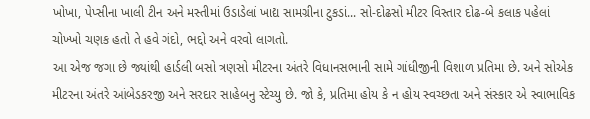ખોખા, પેપ્સીના ખાલી ટીન અને મસ્તીમાં ઉડાડેલાં ખાદ્ય સામગ્રીના ટુકડાં... સો-દોઢસો મીટર વિસ્તાર દોઢ-બે કલાક પહેલાં ચોખ્ખો ચણક હતો તે હવે ગંદો, ભદ્દો અને વરવો લાગતો.
આ એજ જગા છે જ્યાંથી હાર્ડલી બસો ત્રણસો મીટરના અંતરે વિધાનસભાની સામે ગાંધીજીની વિશાળ પ્રતિમા છે. અને સોએક મીટરના અંતરે આંબેડકરજી અને સરદાર સાહેબનુ સ્ટેચ્યુ છે. જો કે, પ્રતિમા હોય કે ન હોય સ્વચ્છતા અને સંસ્કાર એ સ્વાભાવિક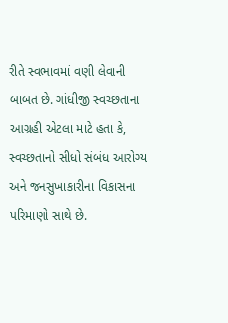રીતે સ્વભાવમાં વણી લેવાની બાબત છે. ગાંધીજી સ્વચ્છતાના આગ્રહી એટલા માટે હતા કે, સ્વચ્છતાનો સીધો સંબંધ આરોગ્ય અને જનસુખાકારીના વિકાસના પરિમાણો સાથે છે.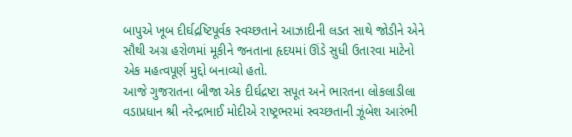બાપુએ ખૂબ દીર્ઘદ્રષ્ટિપૂર્વક સ્વચ્છતાને આઝાદીની લડત સાથે જોડીને એને સૌથી અગ્ર હરોળમાં મૂકીને જનતાના હૃદયમાં ઊંડે સુધી ઉતારવા માટેનો એક મહત્વપૂર્ણ મુદ્દો બનાવ્યો હતો.
આજે ગુજરાતના બીજા એક દીર્ઘદ્રષ્ટા સપૂત અને ભારતના લોકલાડીલા વડાપ્રધાન શ્રી નરેન્દ્રભાઈ મોદીએ રાષ્ટ્રભરમાં સ્વચ્છતાની ઝૂંબેશ આરંભી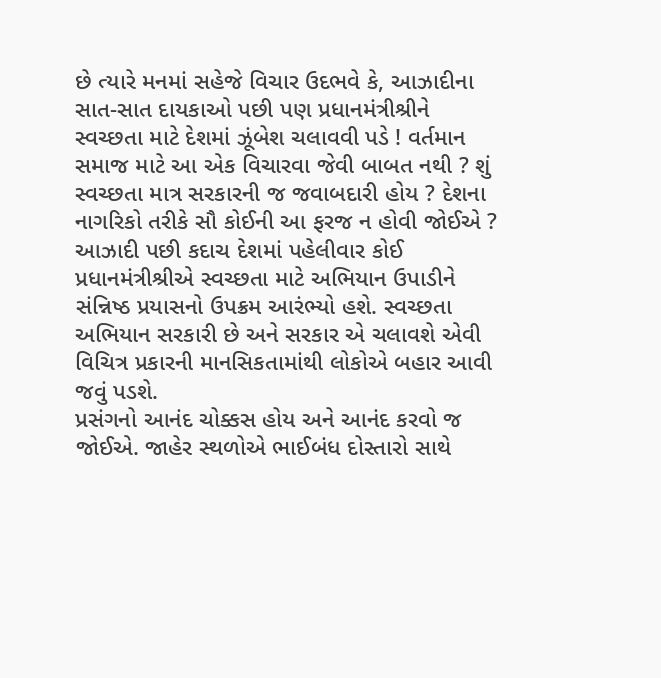છે ત્યારે મનમાં સહેજે વિચાર ઉદભવે કે, આઝાદીના સાત-સાત દાયકાઓ પછી પણ પ્રધાનમંત્રીશ્રીને સ્વચ્છતા માટે દેશમાં ઝૂંબેશ ચલાવવી પડે ! વર્તમાન સમાજ માટે આ એક વિચારવા જેવી બાબત નથી ? શું સ્વચ્છતા માત્ર સરકારની જ જવાબદારી હોય ? દેશના નાગરિકો તરીકે સૌ કોઈની આ ફરજ ન હોવી જોઈએ ? આઝાદી પછી કદાચ દેશમાં પહેલીવાર કોઈ પ્રધાનમંત્રીશ્રીએ સ્વચ્છતા માટે અભિયાન ઉપાડીને સંન્નિષ્ઠ પ્રયાસનો ઉપક્રમ આરંભ્યો હશે. સ્વચ્છતા અભિયાન સરકારી છે અને સરકાર એ ચલાવશે એવી વિચિત્ર પ્રકારની માનસિકતામાંથી લોકોએ બહાર આવી જવું પડશે.
પ્રસંગનો આનંદ ચોક્કસ હોય અને આનંદ કરવો જ જોઈએ. જાહેર સ્થળોએ ભાઈબંધ દોસ્તારો સાથે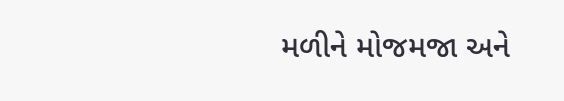મળીને મોજમજા અને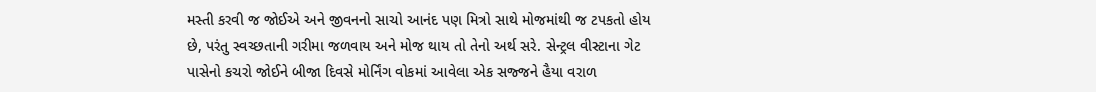મસ્તી કરવી જ જોઈએ અને જીવનનો સાચો આનંદ પણ મિત્રો સાથે મોજમાંથી જ ટપકતો હોય છે, પરંતુ સ્વચ્છતાની ગરીમા જળવાય અને મોજ થાય તો તેનો અર્થ સરે. સેન્ટ્રલ વીસ્ટાના ગેટ પાસેનો કચરો જોઈને બીજા દિવસે મોર્નિંગ વોકમાં આવેલા એક સજ્જને હૈયા વરાળ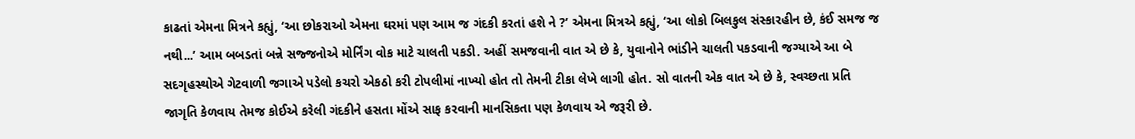કાઢતાં એમના મિત્રને કહ્યું, ‘આ છોકરાઓ એમના ઘરમાં પણ આમ જ ગંદકી કરતાં હશે ને ?’ એમના મિત્રએ કહ્યું, ‘આ લોકો બિલકુલ સંસ્કારહીન છે, કંઈ સમજ જ નથી...’ આમ બબડતાં બન્ને સજ્જનોએ મોર્નિંગ વોક માટે ચાલતી પકડી. અહીં સમજવાની વાત એ છે કે, યુવાનોને ભાંડીને ચાલતી પકડવાની જગ્યાએ આ બે સદગૃહસ્થોએ ગેટવાળી જગાએ પડેલો કચરો એકઠો કરી ટોપલીમાં નાખ્યો હોત તો તેમની ટીકા લેખે લાગી હોત. સો વાતની એક વાત એ છે કે, સ્વચ્છતા પ્રતિ જાગૃતિ કેળવાય તેમજ કોઈએ કરેલી ગંદકીને હસતા મોંએ સાફ કરવાની માનસિકતા પણ કેળવાય એ જરૂરી છે.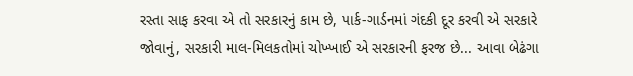રસ્તા સાફ કરવા એ તો સરકારનું કામ છે, પાર્ક-ગાર્ડનમાં ગંદકી દૂર કરવી એ સરકારે જોવાનું, સરકારી માલ-મિલકતોમાં ચોખ્ખાઈ એ સરકારની ફરજ છે... આવા બેઢંગા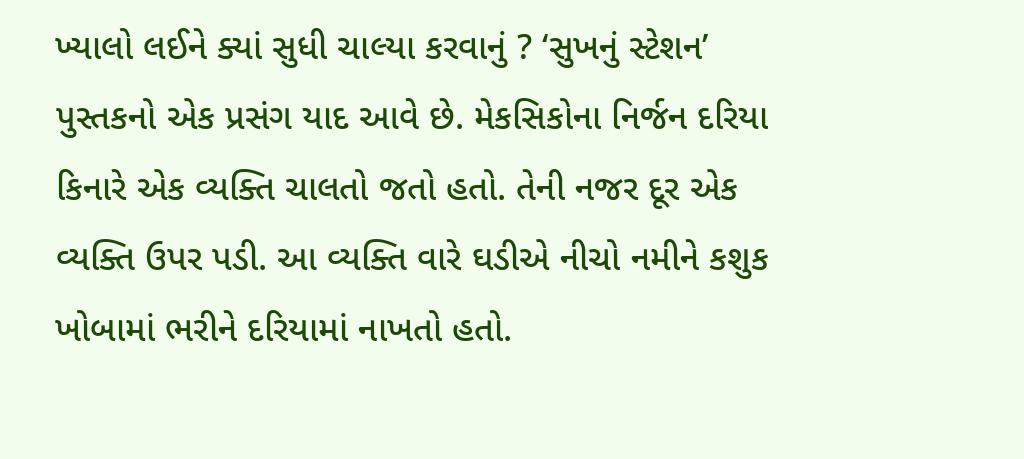ખ્યાલો લઈને ક્યાં સુધી ચાલ્યા કરવાનું ? ‘સુખનું સ્ટેશન’ પુસ્તકનો એક પ્રસંગ યાદ આવે છે. મેકસિકોના નિર્જન દરિયા કિનારે એક વ્યક્તિ ચાલતો જતો હતો. તેની નજર દૂર એક વ્યક્તિ ઉપર પડી. આ વ્યક્તિ વારે ઘડીએ નીચો નમીને કશુક ખોબામાં ભરીને દરિયામાં નાખતો હતો.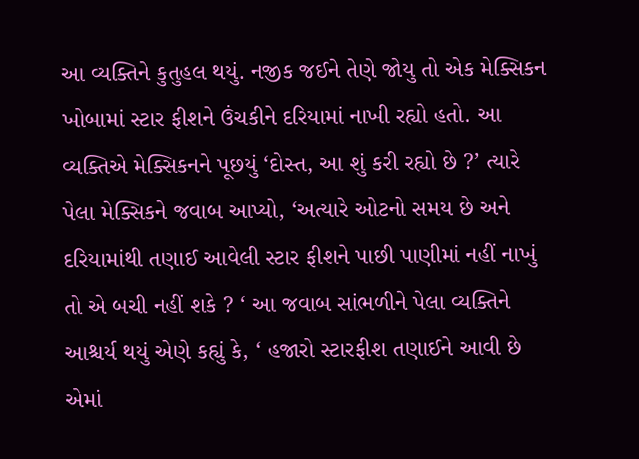આ વ્યક્તિને કુતુહલ થયું. નજીક જઈને તેણે જોયુ તો એક મેક્સિકન ખોબામાં સ્ટાર ફીશને ઉંચકીને દરિયામાં નાખી રહ્યો હતો. આ વ્યક્તિએ મેક્સિકનને પૂછયું ‘દોસ્ત, આ શું કરી રહ્યો છે ?’ ત્યારે પેલા મેક્સિકને જવાબ આપ્યો, ‘અત્યારે ઓટનો સમય છે અને દરિયામાંથી તણાઈ આવેલી સ્ટાર ફીશને પાછી પાણીમાં નહીં નાખું તો એ બચી નહીં શકે ? ‘ આ જવાબ સાંભળીને પેલા વ્યક્તિને આશ્ચર્ય થયું એણે કહ્યું કે, ‘ હજારો સ્ટારફીશ તણાઈને આવી છે એમાં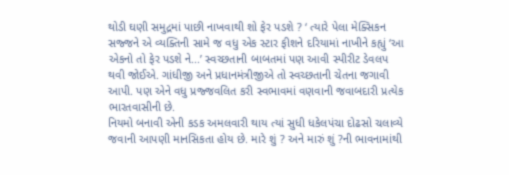થોડી ઘણી સમુદ્રમાં પાછી નાખવાથી શો ફેર પડશે ? ‘ ત્યારે પેલા મેક્સિકન સજ્જને એ વ્યક્તિની સામે જ વધુ એક સ્ટાર ફીશને દરિયામાં નાખીને કહ્યું ‘આ એકનો તો ફેર પડશે ને...’ સ્વચ્છતાની બાબતમાં પણ આવી સ્પીરીટ ડેવલપ થવી જોઈએ. ગાંધીજી અને પ્રધાનમંત્રીજીએ તો સ્વચ્છતાની ચેતના જગાવી આપી. પણ એને વધુ પ્રજ્જવલિત કરી સ્વભાવમાં વણવાની જવાબદારી પ્રત્યેક ભારતવાસીની છે.
નિયમો બનાવી એની કડક અમલવારી થાય ત્યાં સુધી ધકેલપંચા દોઢસો ચલાવ્યે જવાની આપણી માનસિકતા હોય છે. મારે શું ? અને મારું શું ?ની ભાવનામાંથી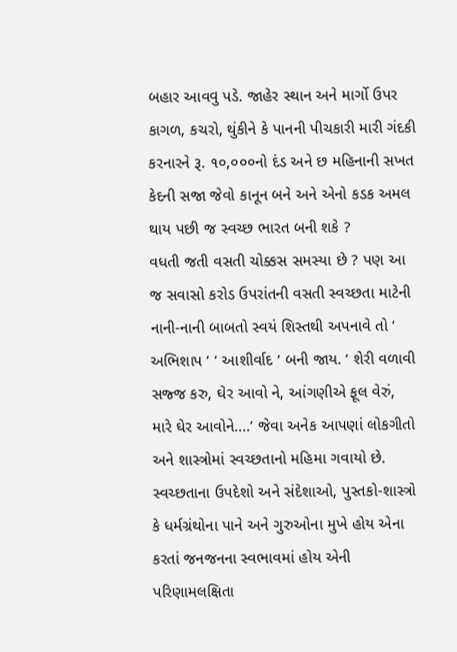બહાર આવવુ પડે. જાહેર સ્થાન અને માર્ગો ઉપર કાગળ, કચરો, થુંકીને કે પાનની પીચકારી મારી ગંદકી કરનારને રૂ. ૧૦,૦૦૦નો દંડ અને છ મહિનાની સખત કેદની સજા જેવો કાનૂન બને અને એનો કડક અમલ થાય પછી જ સ્વચ્છ ભારત બની શકે ?
વધતી જતી વસતી ચોક્કસ સમસ્યા છે ? પણ આ જ સવાસો કરોડ ઉપરાંતની વસતી સ્વચ્છતા માટેની નાની-નાની બાબતો સ્વયં શિસ્તથી અપનાવે તો ‘ અભિશાપ ‘ ‘ આશીર્વાદ ‘ બની જાય. ‘ શેરી વળાવી સજ્જ કરુ, ઘેર આવો ને, આંગણીએ ફૂલ વેરું, મારે ઘેર આવોને....’ જેવા અનેક આપણાં લોકગીતો અને શાસ્ત્રોમાં સ્વચ્છતાનો મહિમા ગવાયો છે. સ્વચ્છતાના ઉપદેશો અને સંદેશાઓ, પુસ્તકો-શાસ્ત્રો કે ધર્મગ્રંથોના પાને અને ગુરુઓના મુખે હોય એના કરતાં જનજનના સ્વભાવમાં હોય એની પરિણામલક્ષિતા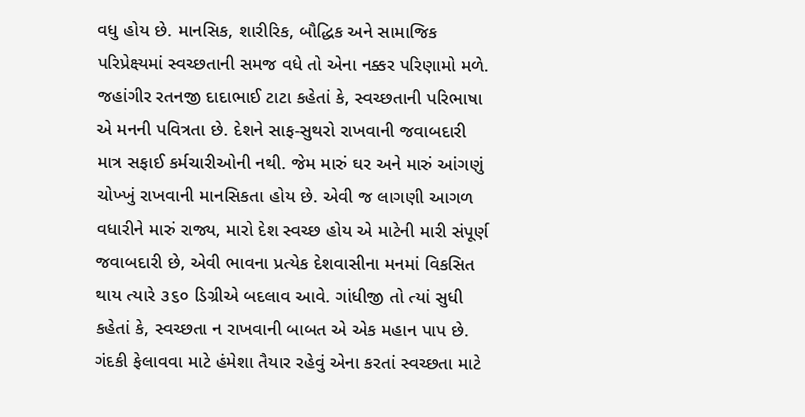વધુ હોય છે. માનસિક, શારીરિક, બૌદ્ધિક અને સામાજિક પરિપ્રેક્ષ્યમાં સ્વચ્છતાની સમજ વધે તો એના નક્કર પરિણામો મળે.
જહાંગીર રતનજી દાદાભાઈ ટાટા કહેતાં કે, સ્વચ્છતાની પરિભાષા એ મનની પવિત્રતા છે. દેશને સાફ-સુથરો રાખવાની જવાબદારી માત્ર સફાઈ કર્મચારીઓની નથી. જેમ મારું ઘર અને મારું આંગણું ચોખ્ખું રાખવાની માનસિકતા હોય છે. એવી જ લાગણી આગળ વધારીને મારું રાજ્ય, મારો દેશ સ્વચ્છ હોય એ માટેની મારી સંપૂર્ણ જવાબદારી છે, એવી ભાવના પ્રત્યેક દેશવાસીના મનમાં વિકસિત થાય ત્યારે ૩૬૦ ડિગ્રીએ બદલાવ આવે. ગાંધીજી તો ત્યાં સુધી કહેતાં કે, સ્વચ્છતા ન રાખવાની બાબત એ એક મહાન પાપ છે. ગંદકી ફેલાવવા માટે હંમેશા તૈયાર રહેવું એના કરતાં સ્વચ્છતા માટે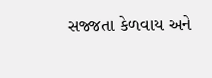સજ્જતા કેળવાય અને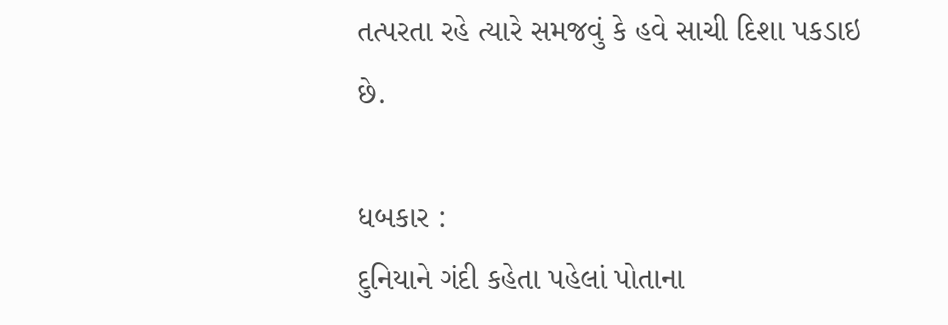તત્પરતા રહે ત્યારે સમજવું કે હવે સાચી દિશા પકડાઇ છે.

ધબકાર :
દુનિયાને ગંદી કહેતા પહેલાં પોતાના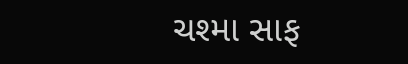ચશ્મા સાફ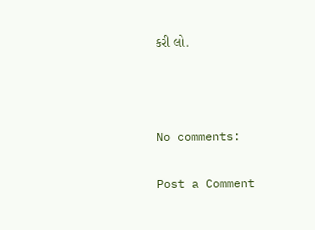કરી લો.



No comments:

Post a Comment